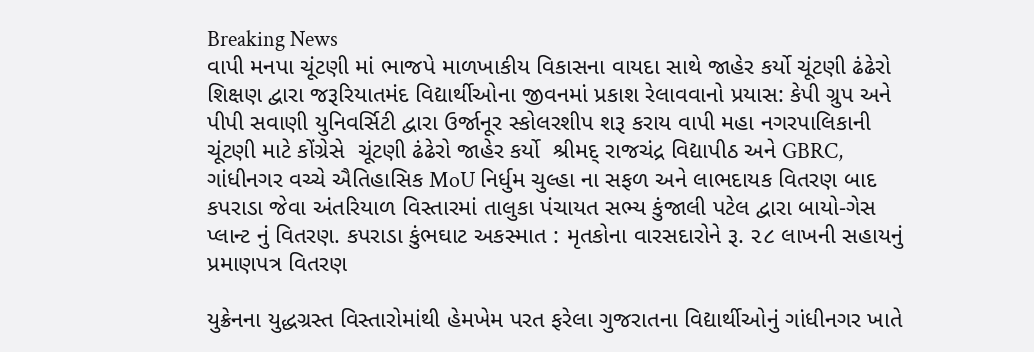Breaking News
વાપી મનપા ચૂંટણી માં ભાજપે માળખાકીય વિકાસના વાયદા સાથે જાહેર કર્યો ચૂંટણી ઢંઢેરો શિક્ષણ દ્વારા જરૂરિયાતમંદ વિદ્યાર્થીઓના જીવનમાં પ્રકાશ રેલાવવાનો પ્રયાસ: કેપી ગ્રુપ અને પીપી સવાણી યુનિવર્સિટી દ્વારા ઉર્જાનૂર સ્કોલરશીપ શરૂ કરાય વાપી મહા નગરપાલિકાની ચૂંટણી માટે કોંગ્રેસે  ચૂંટણી ઢંઢેરો જાહેર કર્યો  શ્રીમદ્ રાજચંદ્ર વિદ્યાપીઠ અને GBRC, ગાંધીનગર વચ્ચે ઐતિહાસિક MoU નિર્ધુમ ચુલ્હા ના સફળ અને લાભદાયક વિતરણ બાદ કપરાડા જેવા અંતરિયાળ વિસ્તારમાં તાલુકા પંચાયત સભ્ય કુંજાલી પટેલ દ્વારા બાયો-ગેસ પ્લાન્ટ નું વિતરણ. કપરાડા કુંભઘાટ અકસ્માત : મૃતકોના વારસદારોને રૂ. ૨૮ લાખની સહાયનું પ્રમાણપત્ર વિતરણ

યુક્રેનના યુદ્ધગ્રસ્ત વિસ્તારોમાંથી હેમખેમ પરત ફરેલા ગુજરાતના વિદ્યાર્થીઓનું ગાંધીનગર ખાતે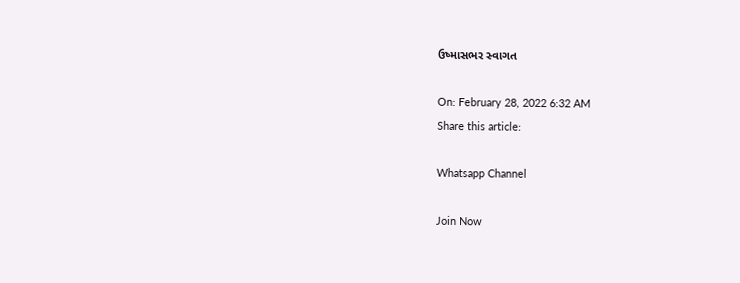ઉષ્માસભર સ્વાગત

On: February 28, 2022 6:32 AM
Share this article:

Whatsapp Channel

Join Now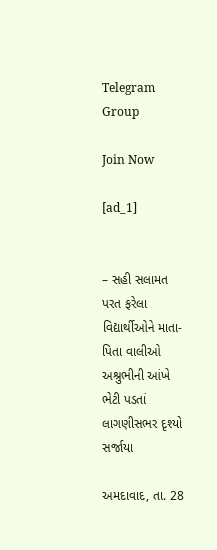Telegram Group

Join Now

[ad_1]


– સહી સલામત પરત ફરેલા વિદ્યાર્થીઓને માતા-પિતા વાલીઓ અશ્રુભીની આંખે ભેટી પડતાં લાગણીસભર દૃશ્યો સર્જાયા

અમદાવાદ, તા. 28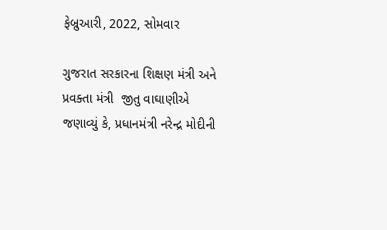ફેબ્રુઆરી, 2022, સોમવાર

ગુજરાત સરકારના શિક્ષણ મંત્રી અને પ્રવક્તા મંત્રી  જીતુ વાઘાણીએ જણાવ્યું કે, પ્રધાનમંત્રી નરેન્દ્ર મોદીની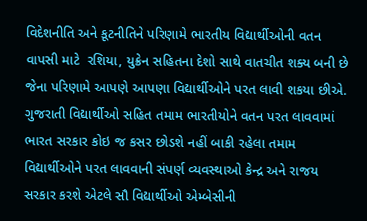વિદેશનીતિ અને કૂટનીતિને પરિણામે ભારતીય વિદ્યાર્થીઓની વતન વાપસી માટે  રશિયા, યુક્રેન સહિતના દેશો સાથે વાતચીત શક્ય બની છે જેના પરિણામે આપણે આપણા વિદ્યાર્થીઓને પરત લાવી શકયા છીએ. ગુજરાતી વિદ્યાર્થીઓ સહિત તમામ ભારતીયોને વતન પરત લાવવામાં ભારત સરકાર કોઇ જ કસર છોડશે નહીં બાકી રહેલા તમામ વિદ્યાર્થીઓને પરત લાવવાની સંપર્ણ વ્યવસ્થાઓ કેન્દ્ર અને રાજય સરકાર કરશે એટલે સૌ વિદ્યાર્થીઓ એમ્બેસીની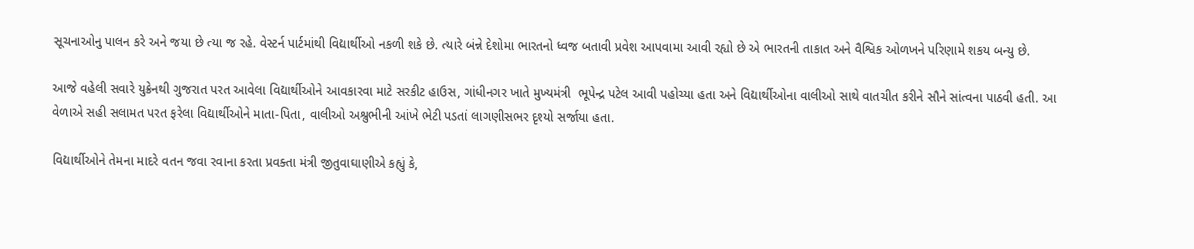સૂચનાઓનુ પાલન કરે અને જયા છે ત્યા જ રહે. વેસ્ટર્ન પાર્ટમાંથી વિદ્યાર્થીઓ નકળી શકે છે. ત્યારે બંન્ને દેશોમા ભારતનો ધ્વજ બતાવી પ્રવેશ આપવામા આવી રહ્યો છે એ ભારતની તાકાત અને વૈશ્વિક ઓળખને પરિણામે શકય બન્યુ છે.

આજે વહેલી સવારે યુક્રેનથી ગુજરાત પરત આવેલા વિદ્યાર્થીઓને આવકારવા માટે સરકીટ હાઉસ, ગાંધીનગર ખાતે મુખ્યમંત્રી  ભૂપેન્દ્ર પટેલ આવી પહોચ્યા હતા અને વિદ્યાર્થીઓના વાલીઓ સાથે વાતચીત કરીને સૌને સાંત્વના પાઠવી હતી. આ વેળાએ સહી સલામત પરત ફરેલા વિદ્યાર્થીઓને માતા-પિતા, વાલીઓ અશ્રુભીની આંખે ભેટી પડતાં લાગણીસભર દૃશ્યો સર્જાયા હતા.

વિદ્યાર્થીઓને તેમના માદરે વતન જવા રવાના કરતા પ્રવક્તા મંત્રી જીતુવાઘાણીએ કહ્યું કે,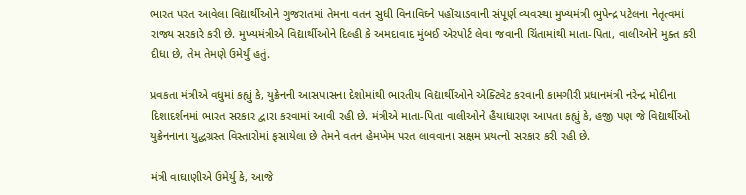ભારત પરત આવેલા વિદ્યાર્થીઓને ગુજરાતમાં તેમના વતન સુધી વિનાવિઘ્ને પહોંચાડવાની સંપૂર્ણ વ્યવસ્થા મુખ્યમંત્રી ભુપેન્દ્ર પટેલના નેતૃત્વમાં રાજ્ય સરકારે કરી છે. મુખ્યમંત્રીએ વિદ્યાર્થીઓને દિલ્હી કે અમદાવાદ મુંબઈ એરપોર્ટ લેવા જવાની ચિંતામાંથી માતા-પિતા, વાલીઓને મુક્ત કરી દીધા છે, તેમ તેમણે ઉમેર્યું હતું.

પ્રવકતા મંત્રીએ વધુમાં કહ્યું કે, યુક્રેનની આસપાસના દેશોમાંથી ભારતીય વિદ્યાર્થીઓને એક્ટિવેટ કરવાની કામગીરી પ્રધાનમંત્રી નરેન્દ્ર મોદીના દિશાદર્શનમાં ભારત સરકાર દ્વારા કરવામાં આવી રહી છે. મંત્રીએ માતા-પિતા વાલીઓને હૈયાધારણ આપતા કહ્યું કે, હજી પણ જે વિદ્યાર્થીઓ યુક્રેનનાના યુદ્ધગ્રસ્ત વિસ્તારોમાં ફસાયેલા છે તેમને વતન હેમખેમ પરત લાવવાના સક્ષમ પ્રયત્નો સરકાર કરી રહી છે.

મંત્રી વાઘાણીએ ઉમેર્યુ કે, આજે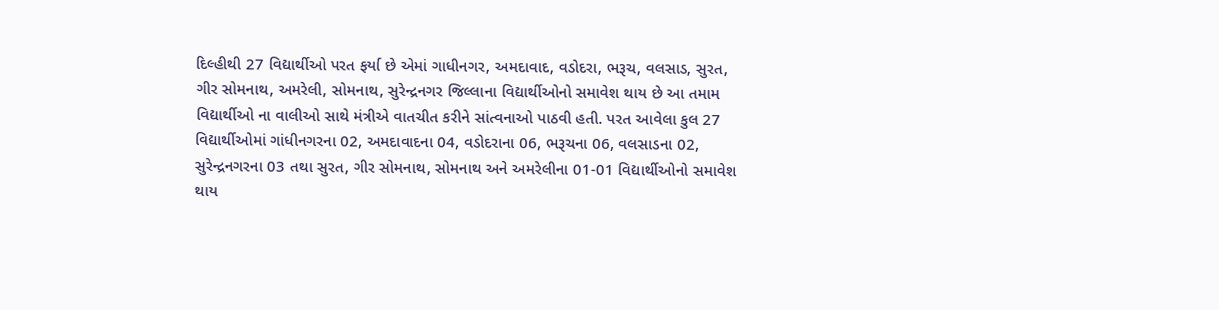દિલ્હીથી 27 વિદ્યાર્થીઓ પરત ફર્યા છે એમાં ગાધીનગર, અમદાવાદ, વડોદરા, ભરૂચ, વલસાડ, સુરત, ગીર સોમનાથ, અમરેલી, સોમનાથ, સુરેન્દ્રનગર જિલ્લાના વિદ્યાર્થીઓનો સમાવેશ થાય છે આ તમામ વિદ્યાર્થીઓ ના વાલીઓ સાથે મંત્રીએ વાતચીત કરીને સાંત્વનાઓ પાઠવી હતી. પરત આવેલા કુલ 27 વિદ્યાર્થીઓમાં ગાંધીનગરના 02, અમદાવાદના 04, વડોદરાના 06, ભરૂચના 06, વલસાડના 02, સુરેન્દ્રનગરના 03 તથા સુરત, ગીર સોમનાથ, સોમનાથ અને અમરેલીના 01-01 વિદ્યાર્થીઓનો સમાવેશ થાય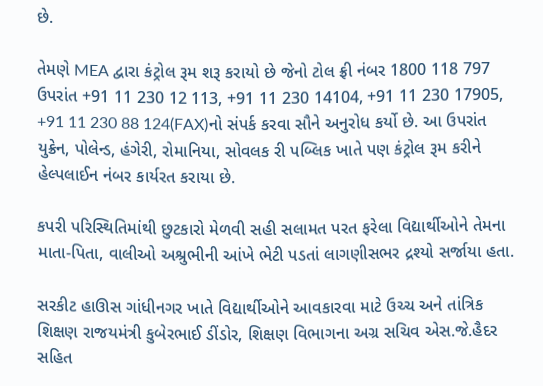છે.

તેમણે MEA દ્વારા કંટ્રોલ રૂમ શરૂ કરાયો છે જેનો ટોલ ફ્રી નંબર 1800 118 797 ઉપરાંત +91 11 230 12 113, +91 11 230 14104, +91 11 230 17905, +91 11 230 88 124(FAX)નો સંપર્ક કરવા સૌને અનુરોધ કર્યો છે. આ ઉપરાંત યુક્રેન, પોલેન્ડ, હંગેરી, રોમાનિયા, સોવલક રી પબ્લિક ખાતે પણ કંટ્રોલ રૂમ કરીને હેલ્પલાઈન નંબર કાર્યરત કરાયા છે.

કપરી પરિસ્થિતિમાંથી છુટકારો મેળવી સહી સલામત પરત ફરેલા વિદ્યાર્થીઓને તેમના માતા-પિતા, વાલીઓ અશ્રુભીની આંખે ભેટી પડતાં લાગણીસભર દ્રશ્યો સર્જાયા હતા.

સરકીટ હાઊસ ગાંધીનગર ખાતે વિદ્યાર્થીઓને આવકારવા માટે ઉચ્ચ અને તાંત્રિક શિક્ષણ રાજયમંત્રી કુબેરભાઈ ડીંડોર, શિક્ષણ વિભાગના અગ્ર સચિવ એસ.જે.હૈદર સહિત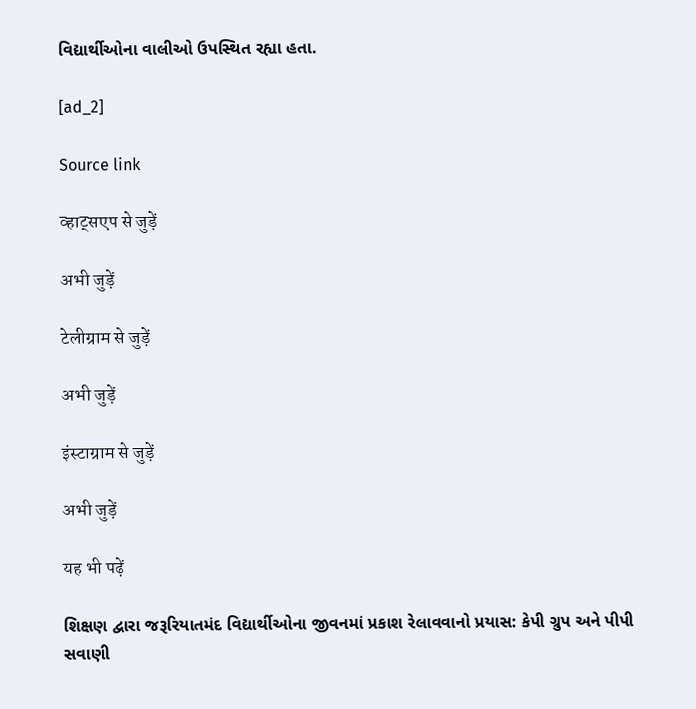વિદ્યાર્થીઓના વાલીઓ ઉપસ્થિત રહ્યા હતા.

[ad_2]

Source link

व्हाट्सएप से जुड़ें

अभी जुड़ें

टेलीग्राम से जुड़ें

अभी जुड़ें

इंस्टाग्राम से जुड़ें

अभी जुड़ें

यह भी पढ़ें

શિક્ષણ દ્વારા જરૂરિયાતમંદ વિદ્યાર્થીઓના જીવનમાં પ્રકાશ રેલાવવાનો પ્રયાસ: કેપી ગ્રુપ અને પીપી સવાણી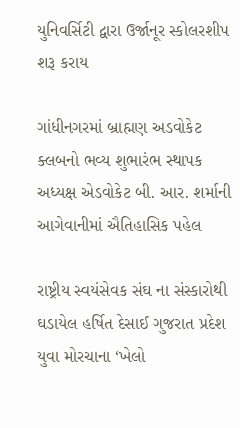યુનિવર્સિટી દ્વારા ઉર્જાનૂર સ્કોલરશીપ શરૂ કરાય

ગાંધીનગરમાં બ્રાહ્મણ અડવોકેટ ક્લબનો ભવ્ય શુભારંભ સ્થાપક અધ્યક્ષ એડવોકેટ બી. આર. શર્માની આગેવાનીમાં ઐતિહાસિક પહેલ

રાષ્ટ્રીય સ્વયંસેવક સંઘ ના સંસ્કારોથી ઘડાયેલ હર્ષિત દેસાઈ ગુજરાત પ્રદેશ યુવા મોરચાના ‘ખેલો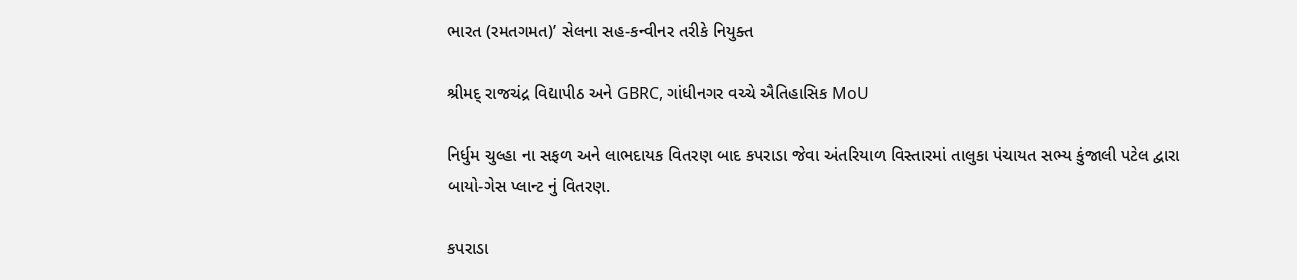ભારત (રમતગમત)’ સેલના સહ-કન્વીનર તરીકે નિયુક્ત

શ્રીમદ્ રાજચંદ્ર વિદ્યાપીઠ અને GBRC, ગાંધીનગર વચ્ચે ઐતિહાસિક MoU

નિર્ધુમ ચુલ્હા ના સફળ અને લાભદાયક વિતરણ બાદ કપરાડા જેવા અંતરિયાળ વિસ્તારમાં તાલુકા પંચાયત સભ્ય કુંજાલી પટેલ દ્વારા બાયો-ગેસ પ્લાન્ટ નું વિતરણ.

કપરાડા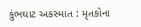કુંભઘાટ અકસ્માત : મૃતકોના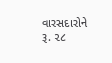વારસદારોને રૂ. ૨૮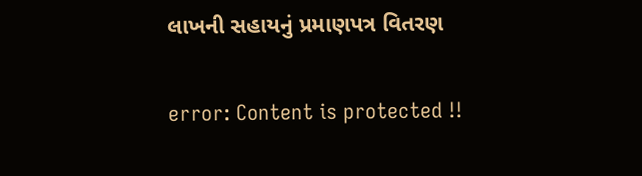લાખની સહાયનું પ્રમાણપત્ર વિતરણ

error: Content is protected !!